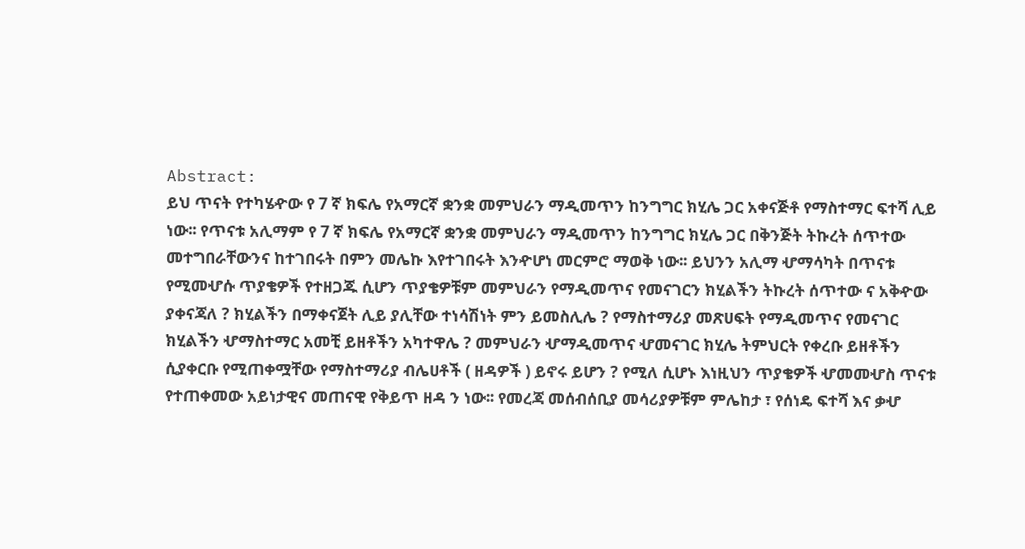Abstract:
ይህ ጥናት የተካሄዯው የ 7 ኛ ክፍሌ የአማርኛ ቋንቋ መምህራን ማዲመጥን ከንግግር ክሂሌ ጋር አቀናጅቶ የማስተማር ፍተሻ ሊይ ነው፡፡ የጥናቱ አሊማም የ 7 ኛ ክፍሌ የአማርኛ ቋንቋ መምህራን ማዲመጥን ከንግግር ክሂሌ ጋር በቅንጅት ትኩረት ሰጥተው መተግበራቸውንና ከተገበሩት በምን መሌኩ እየተገበሩት እንዯሆነ መርምሮ ማወቅ ነው፡፡ ይህንን አሊማ ሇማሳካት በጥናቱ የሚመሇሱ ጥያቄዎች የተዘጋጁ ሲሆን ጥያቄዎቹም መምህራን የማዲመጥና የመናገርን ክሂልችን ትኩረት ሰጥተው ና አቅዯው ያቀናጃለ ? ክሂልችን በማቀናጀት ሊይ ያሊቸው ተነሳሽነት ምን ይመስሊሌ ? የማስተማሪያ መጽሀፍት የማዲመጥና የመናገር ክሂልችን ሇማስተማር አመቺ ይዘቶችን አካተዋሌ ? መምህራን ሇማዲመጥና ሇመናገር ክሂሌ ትምህርት የቀረቡ ይዘቶችን ሲያቀርቡ የሚጠቀሟቸው የማስተማሪያ ብሌሀቶች ( ዘዳዎች ) ይኖሩ ይሆን ? የሚለ ሲሆኑ እነዚህን ጥያቄዎች ሇመመሇስ ጥናቱ የተጠቀመው አይነታዊና መጠናዊ የቅይጥ ዘዳ ን ነው፡፡ የመረጃ መሰብሰቢያ መሳሪያዎቹም ምሌከታ ፣ የሰነዴ ፍተሻ እና ቃሇ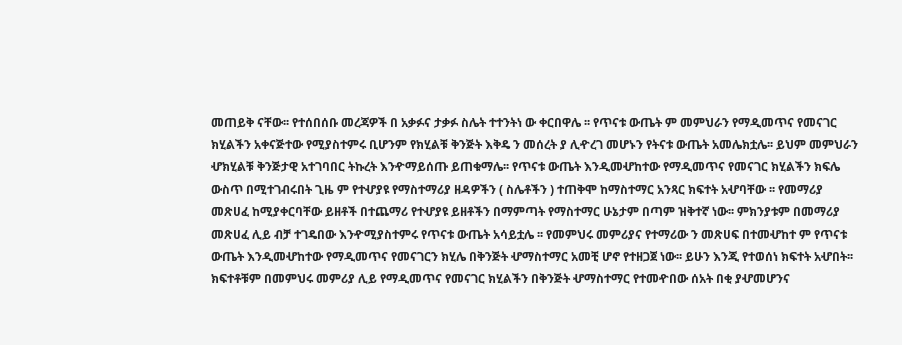መጠይቅ ናቸው፡፡ የተሰበሰቡ መረጃዎች በ አቃፉና ታቃፉ ስሌት ተተንትነ ው ቀርበዋሌ ፡፡ የጥናቱ ውጤት ም መምህራን የማዲመጥና የመናገር ክሂልችን አቀናጅተው የሚያስተምሩ ቢሆንም የክሂልቹ ቅንጅት እቅዴ ን መሰረት ያ ሊዯረገ መሆኑን የትናቱ ውጤት አመሌክቷሌ፡፡ ይህም መምህራን ሇክሂልቹ ቅንጅታዊ አተገባበር ትኩረት እንዯማይሰጡ ይጠቁማሌ፡፡ የጥናቱ ውጤት እንዲመሇከተው የማዲመጥና የመናገር ክሂልችን ክፍሌ ውስጥ በሚተገብሩበት ጊዜ ም የተሇያዩ የማስተማሪያ ዘዳዎችን ( ስሌቶችን ) ተጠቅሞ ከማስተማር አንጻር ክፍተት አሇባቸው ፡፡ የመማሪያ መጽሀፈ ከሚያቀርባቸው ይዘቶች በተጨማሪ የተሇያዩ ይዘቶችን በማምጣት የማስተማር ሁኔታም በጣም ዝቅተኛ ነው፡፡ ምክንያቱም በመማሪያ መጽሀፈ ሊይ ብቻ ተገዴበው እንዯሚያስተምሩ የጥናቱ ውጤት አሳይቷሌ ፡፡ የመምህሩ መምሪያና የተማሪው ን መጽሀፍ በተመሇከተ ም የጥናቱ ውጤት እንዲመሇከተው የማዲመጥና የመናገርን ክሂሌ በቅንጅት ሇማስተማር አመቺ ሆኖ የተዘጋጀ ነው፡፡ ይሁን እንጂ የተወሰነ ክፍተት አሇበት፡፡ ክፍተቶቹም በመምህሩ መምሪያ ሊይ የማዲመጥና የመናገር ክሂልችን በቅንጅት ሇማስተማር የተመዯበው ሰአት በቂ ያሇመሆንና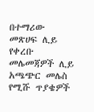በተማሪው መጽሀፍ ሊይ የቀረቡ መሌመጃዎች ሊይ አጫጭር መሌስ የሚሹ ጥያቄዎች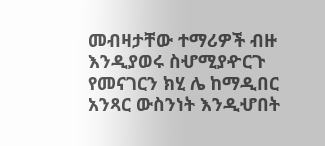መብዛታቸው ተማሪዎች ብዙ እንዲያወሩ ስሇሚያዯርጉ የመናገርን ክሂ ሌ ከማዲበር አንጻር ውስንነት እንዲሇበት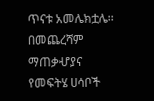ጥናቱ አመሌክቷሌ፡፡ በመጨረሻም ማጠቃሇያና የመፍትሄ ሀሳቦች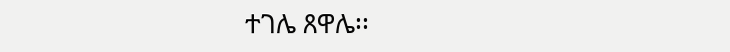ተገሌ ጸዋሌ፡፡